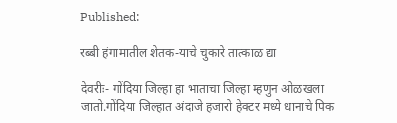Published:

रब्बी हंगामातील शेतक-याचे चुकारे तात्काळ द्या

देवरीः- गोंदिया जिल्हा हा भाताचा जिल्हा म्हणुन ओळखला जातो.गोंदिया जिल्हात अंदाजे हजारो हेक्टर मध्ये धानाचे पिक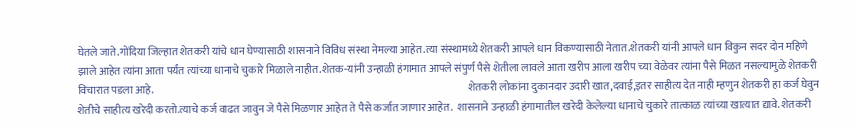घेतले जाते.गोंदिया जिल्हात शेतकरी यांचे धान घेण्यासाठी शासनाने विविध संस्था नेमल्या आहेत.त्या संस्थामध्ये शेतकरी आपले धान विकण्यासाठी नेतात.शेतकरी यांनी आपले धान विकुन सदर दोन महिणे झाले आहेत त्यांना आता पर्यंत त्यांच्या धानाचे चुकारे मिळाले नाहीत.शेतक-यांनी उन्हाळी हंगामात आपले संपुर्ण पैसे शेतीला लावले आता खरीप आला खरीप च्या वेळेवर त्यांना पैसे मिळत नसल्यामुळे शेतकरी विचारात पडला आहे.                                                                                                                                                       शेतकरी लोकांना दुकानदार उदारी खात,दवाई,इतर साहीत्य देत नाही म्हणुन शेतकरी हा कर्ज घेवुन शेतीचे साहीत्य खरेदी करतो.त्याचे कर्ज वाढत जावुन जे पैसे मिळणार आहेत ते पैसे कर्जात जाणार आहेत.  शासनाने उन्हाळी हंगामातील खरेदी केलेल्या धानाचे चुकारे तात्काळ त्यांच्या खात्यात द्यावे. शेतकरी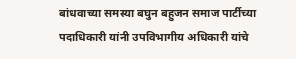बांधवाच्या समस्या बघुन बहुजन समाज पार्टीच्या पदाधिकारी यांनी उपविभागीय अधिकारी यांचे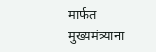मार्फत मुख्यमंत्र्याना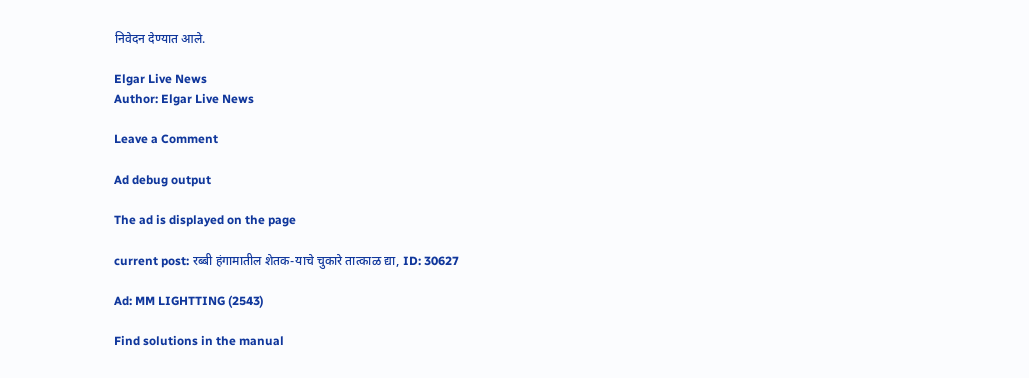निवेदन देण्यात आले.

Elgar Live News
Author: Elgar Live News

Leave a Comment

Ad debug output

The ad is displayed on the page

current post: रब्बी हंगामातील शेतक-याचे चुकारे तात्काळ द्या, ID: 30627

Ad: MM LIGHTTING (2543)

Find solutions in the manual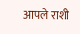आपले राशी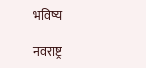भविष्य

नवराष्ट्र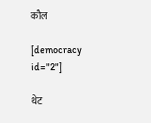कौल

[democracy id="2"]

थेट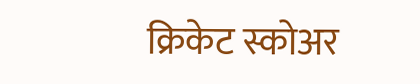क्रिकेट स्कोअर